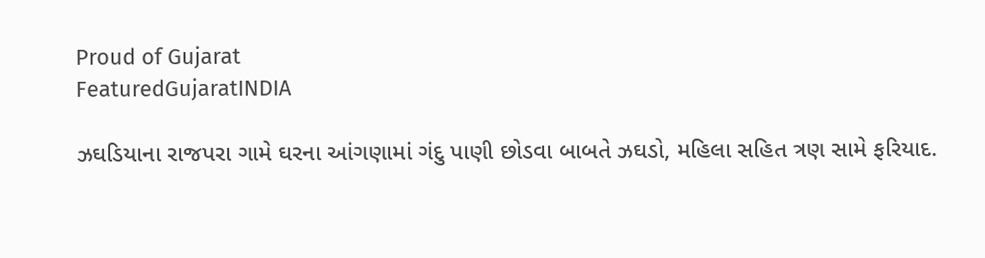Proud of Gujarat
FeaturedGujaratINDIA

ઝઘડિયાના રાજપરા ગામે ઘરના આંગણામાં ગંદુ પાણી છોડવા બાબતે ઝઘડો, મહિલા સહિત ત્રણ સામે ફરિયાદ.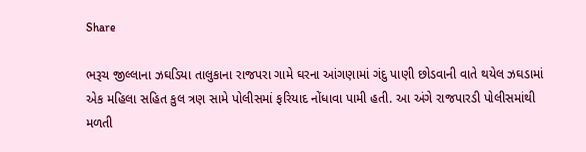Share

ભરૂચ જીલ્લાના ઝઘડિયા તાલુકાના રાજપરા ગામે ઘરના આંગણામાં ગંદુ પાણી છોડવાની વાતે થયેલ ઝઘડામાં એક મહિલા સહિત કુલ ત્રણ સામે પોલીસમાં ફરિયાદ નોંધાવા પામી હતી. આ અંગે રાજપારડી પોલીસમાંથી મળતી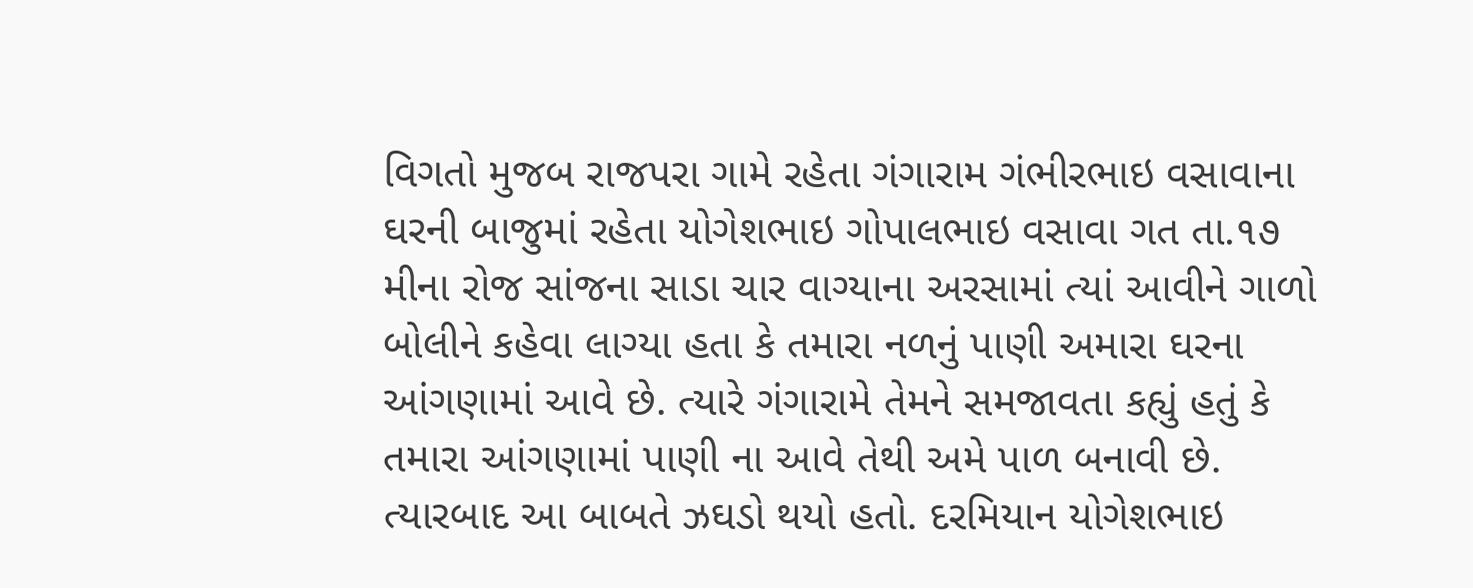વિગતો મુજબ રાજપરા ગામે રહેતા ગંગારામ ગંભીરભાઇ વસાવાના ઘરની બાજુમાં રહેતા યોગેશભાઇ ગોપાલભાઇ વસાવા ગત તા.૧૭ મીના રોજ સાંજના સાડા ચાર વાગ્યાના અરસામાં ત્યાં આવીને ગાળો બોલીને કહેવા લાગ્યા હતા કે તમારા નળનું પાણી અમારા ઘરના આંગણામાં આવે છે. ત્યારે ગંગારામે તેમને સમજાવતા કહ્યું હતું કે તમારા આંગણામાં પાણી ના આવે તેથી અમે પાળ બનાવી છે. ત્યારબાદ આ બાબતે ઝઘડો થયો હતો. દરમિયાન યોગેશભાઇ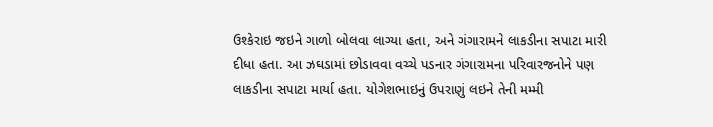ઉશ્કેરાઇ જઇને ગાળો બોલવા લાગ્યા હતા, અને ગંગારામને લાકડીના સપાટા મારી દીધા હતા. આ ઝઘડામાં છોડાવવા વચ્ચે પડનાર ગંગારામના પરિવારજનોને પણ લાકડીના સપાટા માર્યા હતા. યોગેશભાઇનું ઉપરાણું લઇને તેની મમ્મી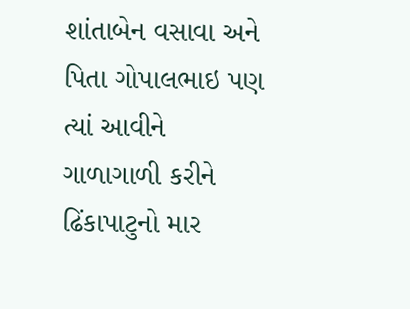શાંતાબેન વસાવા અને પિતા ગોપાલભાઇ પણ ત્યાં આવીને ગાળાગાળી કરીને ઢિંકાપાટુનો માર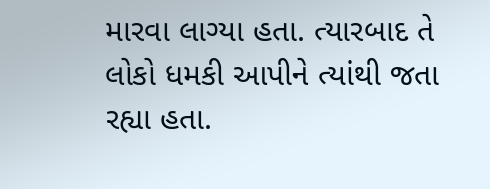મારવા લાગ્યા હતા. ત્યારબાદ તે લોકો ધમકી આપીને ત્યાંથી જતા રહ્યા હતા.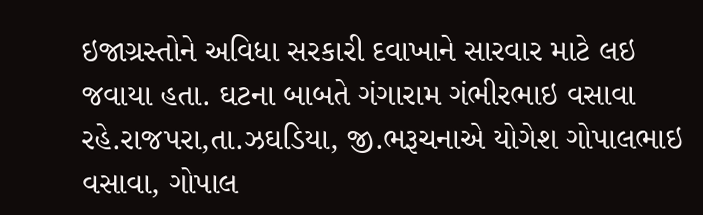ઇજાગ્રસ્તોને અવિધા સરકારી દવાખાને સારવાર માટે લઇ જવાયા હતા. ઘટના બાબતે ગંગારામ ગંભીરભાઇ વસાવા રહે.રાજપરા,તા.ઝઘડિયા, જી.ભરૂચનાએ યોગેશ ગોપાલભાઇ વસાવા, ગોપાલ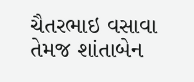ચૈતરભાઇ વસાવા તેમજ શાંતાબેન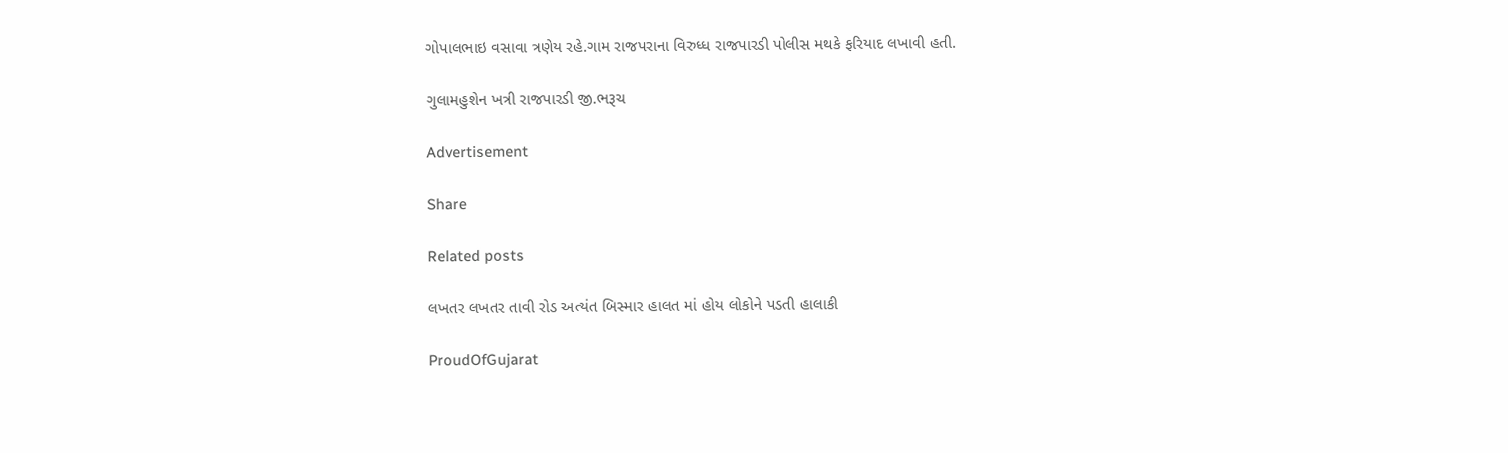ગોપાલભાઇ વસાવા ત્રણેય રહે.ગામ રાજપરાના વિરુધ્ધ રાજપારડી પોલીસ મથકે ફરિયાદ લખાવી હતી.

ગુલામહુશેન ખત્રી રાજપારડી જી.ભરૂચ

Advertisement

Share

Related posts

લખતર લખતર તાવી રોડ અત્યંત બિસ્માર હાલત માં હોય લોકોને પડતી હાલાકી

ProudOfGujarat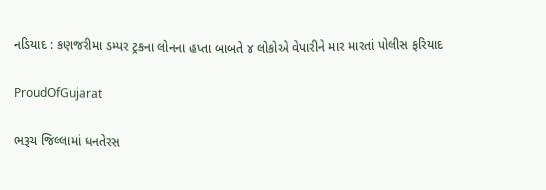નડિયાદ : કણજરીમા ડમ્પર ટ્રકના લોનના હપ્તા બાબતે ૪ લોકોએ વેપારીને માર મારતાં પોલીસ ફરિયાદ

ProudOfGujarat

ભરૂચ જિલ્લામાં ધનતેરસ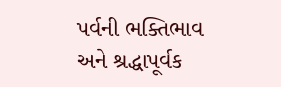પર્વની ભક્તિભાવ અને શ્રદ્ધાપૂર્વક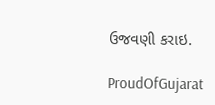ઉજવણી કરાઇ.

ProudOfGujarat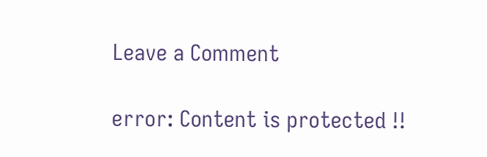Leave a Comment

error: Content is protected !!